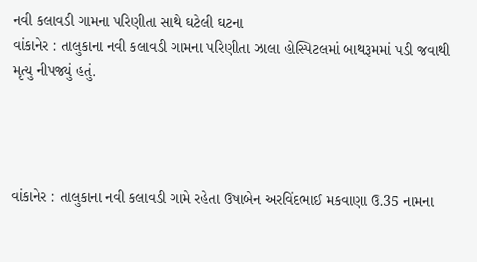નવી કલાવડી ગામના પરિણીતા સાથે ઘટેલી ઘટના
વાંકાનેર : તાલુકાના નવી કલાવડી ગામના પરિણીતા ઝાલા હોસ્પિટલમાં બાથરૂમમાં પડી જવાથી મૃત્યુ નીપજ્યું હતું.




વાંકાનેર : તાલુકાના નવી કલાવડી ગામે રહેતા ઉષાબેન અરવિંદભાઈ મકવાણા ઉ.35 નામના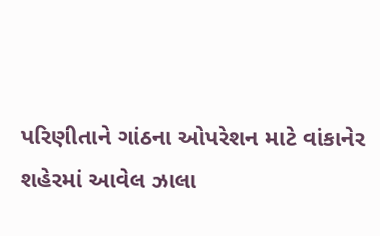પરિણીતાને ગાંઠના ઓપરેશન માટે વાંકાનેર શહેરમાં આવેલ ઝાલા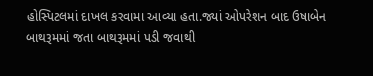હોસ્પિટલમાં દાખલ કરવામા આવ્યા હતા.જ્યાં ઓપરેશન બાદ ઉષાબેન બાથરૂમમાં જતા બાથરૂમમાં પડી જવાથી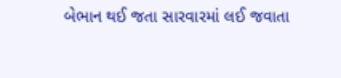બેભાન થઈ જતા સારવારમાં લઈ જવાતા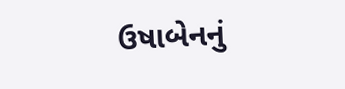ઉષાબેનનું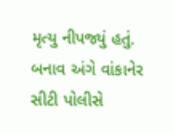મૃત્યુ નીપજ્યું હતું. બનાવ અંગે વાંકાનેર સીટી પોલીસે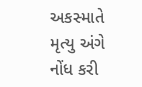અકસ્માતે મૃત્યુ અંગે નોંધ કરી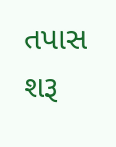તપાસ શરૂ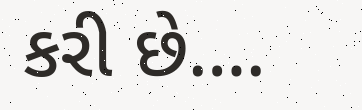કરી છે….